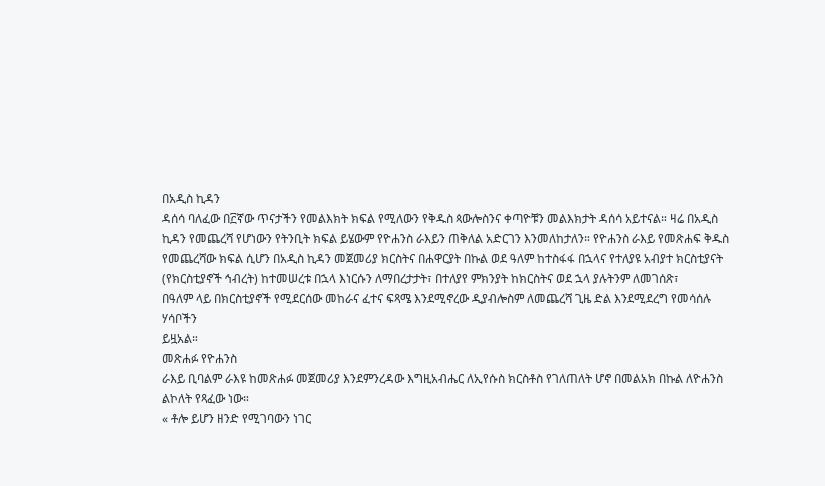በአዲስ ኪዳን
ዳሰሳ ባለፈው በ፫ኛው ጥናታችን የመልእክት ክፍል የሚለውን የቅዱስ ጳውሎስንና ቀጣዮቹን መልእክታት ዳሰሳ አይተናል። ዛሬ በአዲስ
ኪዳን የመጨረሻ የሆነውን የትንቢት ክፍል ይሄውም የዮሐንስ ራእይን ጠቅለል አድርገን እንመለከታለን። የዮሐንስ ራእይ የመጽሐፍ ቅዱስ
የመጨረሻው ክፍል ሲሆን በአዲስ ኪዳን መጀመሪያ ክርስትና በሐዋርያት በኩል ወደ ዓለም ከተስፋፋ በኋላና የተለያዩ አብያተ ክርስቲያናት
(የክርስቲያኖች ኅብረት) ከተመሠረቱ በኋላ እነርሱን ለማበረታታት፣ በተለያየ ምክንያት ከክርስትና ወደ ኋላ ያሉትንም ለመገሰጽ፣
በዓለም ላይ በክርስቲያኖች የሚደርሰው መከራና ፈተና ፍጻሜ እንደሚኖረው ዲያብሎስም ለመጨረሻ ጊዜ ድል እንደሚደረግ የመሳሰሉ ሃሳቦችን
ይዟአል።
መጽሐፉ የዮሐንስ
ራእይ ቢባልም ራእዩ ከመጽሐፉ መጀመሪያ እንደምንረዳው እግዚአብሔር ለኢየሱስ ክርስቶስ የገለጠለት ሆኖ በመልአክ በኩል ለዮሐንስ
ልኮለት የጻፈው ነው።
« ቶሎ ይሆን ዘንድ የሚገባውን ነገር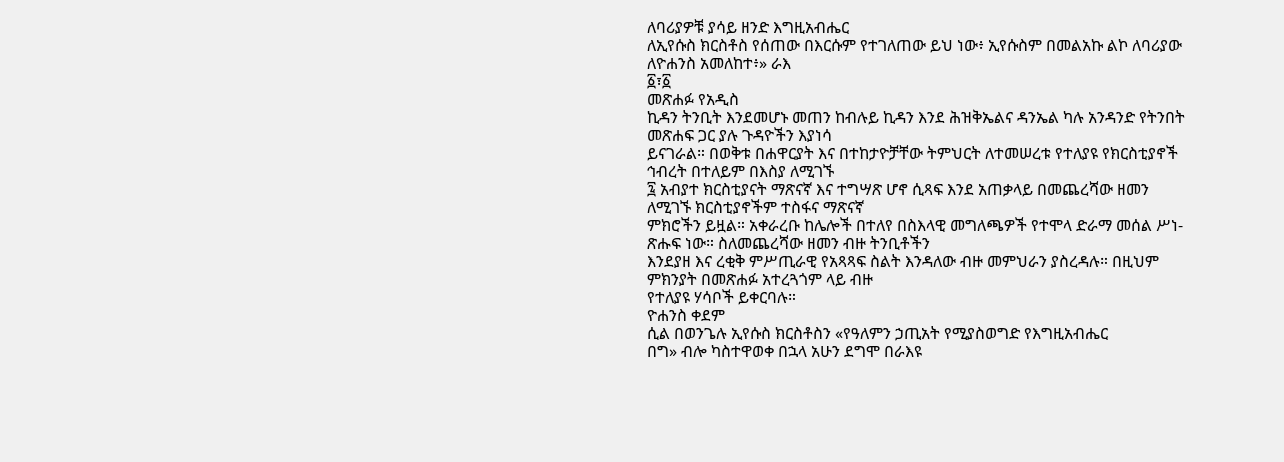ለባሪያዎቹ ያሳይ ዘንድ እግዚአብሔር
ለኢየሱስ ክርስቶስ የሰጠው በእርሱም የተገለጠው ይህ ነው፥ ኢየሱስም በመልአኩ ልኮ ለባሪያው ለዮሐንስ አመለከተ፥» ራእ
፩፣፩
መጽሐፉ የአዲስ
ኪዳን ትንቢት እንደመሆኑ መጠን ከብሉይ ኪዳን እንደ ሕዝቅኤልና ዳንኤል ካሉ አንዳንድ የትንበት መጽሐፍ ጋር ያሉ ጉዳዮችን እያነሳ
ይናገራል። በወቅቱ በሐዋርያት እና በተከታዮቻቸው ትምህርት ለተመሠረቱ የተለያዩ የክርስቲያኖች ኅብረት በተለይም በእስያ ለሚገኙ
፯ አብያተ ክርስቲያናት ማጽናኛ እና ተግሣጽ ሆኖ ሲጻፍ እንደ አጠቃላይ በመጨረሻው ዘመን ለሚገኙ ክርስቲያኖችም ተስፋና ማጽናኛ
ምክሮችን ይዟል። አቀራረቡ ከሌሎች በተለየ በስእላዊ መግለጫዎች የተሞላ ድራማ መሰል ሥነ-ጽሑፍ ነው። ስለመጨረሻው ዘመን ብዙ ትንቢቶችን
እንደያዘ እና ረቂቅ ምሥጢራዊ የአጻጻፍ ስልት እንዳለው ብዙ መምህራን ያስረዳሉ። በዚህም ምክንያት በመጽሐፉ አተረጓጎም ላይ ብዙ
የተለያዩ ሃሳቦች ይቀርባሉ።
ዮሐንስ ቀደም
ሲል በወንጌሉ ኢየሱስ ክርስቶስን «የዓለምን ኃጢአት የሚያስወግድ የእግዚአብሔር
በግ» ብሎ ካስተዋወቀ በኋላ አሁን ደግሞ በራእዩ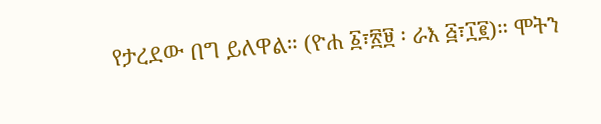የታረደው በግ ይለዋል። (ዮሐ ፩፣፳፱ ፡ ራእ ፭፣፲፪)። ሞትን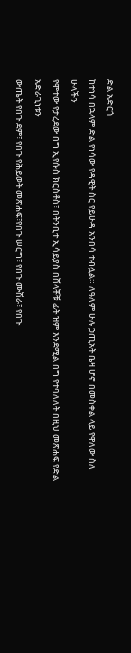ድል አድርጎ
ከተነሳ በኋላም ድል የነሳው የዳዊት ስር የይሁዳ አንበሳ ተብሏል። ለዓለም ሁሉ ኃጢአት ቤዛ ሆኖ በመስቀል ላይ የዋለው ስለ ሁላችን
የሞተው የታረደው በግ ኢየሱስ ክርስቶስ፣ በትንቢተ ኢሳይያስ በሸላቾቹ ፊት ዝም እንደሚል በግ የተባለለት በዚህ መጽሐፍ የድል አድራጊነቱን
ውጤት የበጉ ደም፣ የበጉ የሕይወት መጽሐፍ፣የበጉ ሠርግ፣ የበጉ ሙሽራ፣ የበጉ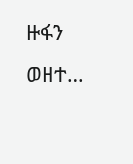ዙፋን ወዘተ…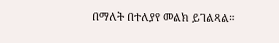በማለት በተለያየ መልክ ይገልጻል።